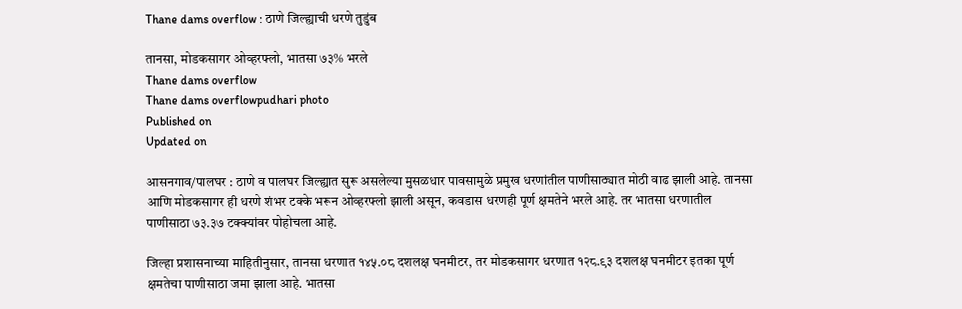Thane dams overflow : ठाणे जिल्ह्याची धरणे तुडुंब

तानसा, मोडकसागर ओव्हरफ्लो, भातसा ७३% भरले
Thane dams overflow
Thane dams overflowpudhari photo
Published on
Updated on

आसनगाव/पालघर : ठाणे व पालघर जिल्ह्यात सुरू असलेल्या मुसळधार पावसामुळे प्रमुख धरणांतील पाणीसाठ्यात मोठी वाढ झाली आहे. तानसा आणि मोडकसागर ही धरणे शंभर टक्के भरून ओव्हरफ्लो झाली असून, कवडास धरणही पूर्ण क्षमतेने भरले आहे. तर भातसा धरणातील पाणीसाठा ७३.३७ टक्क्यांवर पोहोचला आहे.

जिल्हा प्रशासनाच्या माहितीनुसार, तानसा धरणात १४५.०८ दशलक्ष घनमीटर, तर मोडकसागर धरणात १२८.९३ दशलक्ष घनमीटर इतका पूर्ण क्षमतेचा पाणीसाठा जमा झाला आहे. भातसा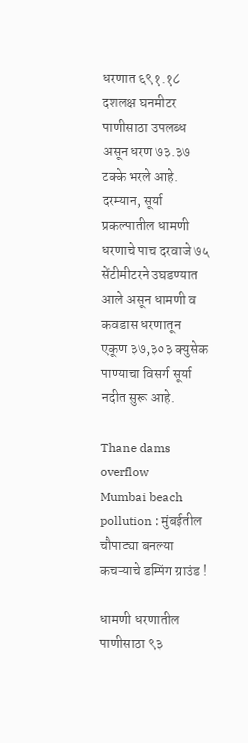धरणात ६९१.१८ दशलक्ष घनमीटर पाणीसाठा उपलब्ध असून धरण ७३.३७ टक्के भरले आहे. दरम्यान, सूर्या प्रकल्पातील धामणी धरणाचे पाच दरवाजे ७५ सेंटीमीटरने उघडण्यात आले असून धामणी व कवडास धरणातून एकूण ३७,३०३ क्युसेक पाण्याचा विसर्ग सूर्या नदीत सुरू आहे.

Thane dams overflow
Mumbai beach pollution : मुंबईतील चौपाट्या बनल्या कचऱ्याचे डम्पिंग ग्राउंड !

धामणी धरणातील पाणीसाठा ९३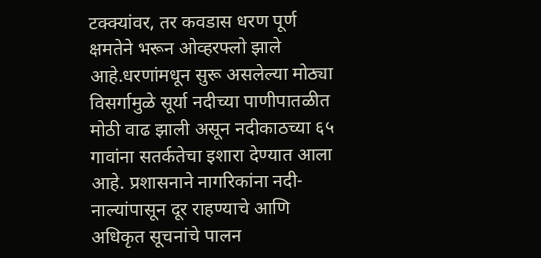टक्क्यांवर, तर कवडास धरण पूर्ण क्षमतेने भरून ओव्हरफ्लो झाले आहे.धरणांमधून सुरू असलेल्या मोठ्या विसर्गामुळे सूर्या नदीच्या पाणीपातळीत मोठी वाढ झाली असून नदीकाठच्या ६५ गावांना सतर्कतेचा इशारा देण्यात आला आहे. प्रशासनाने नागरिकांना नदी-नाल्यांपासून दूर राहण्याचे आणि अधिकृत सूचनांचे पालन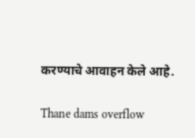करण्याचे आवाहन केले आहे.

Thane dams overflow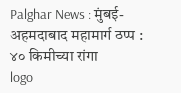Palghar News : मुंबई-अहमदाबाद महामार्ग ठप्प : ४० किमीच्या रांगा
logo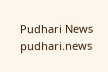Pudhari News
pudhari.news